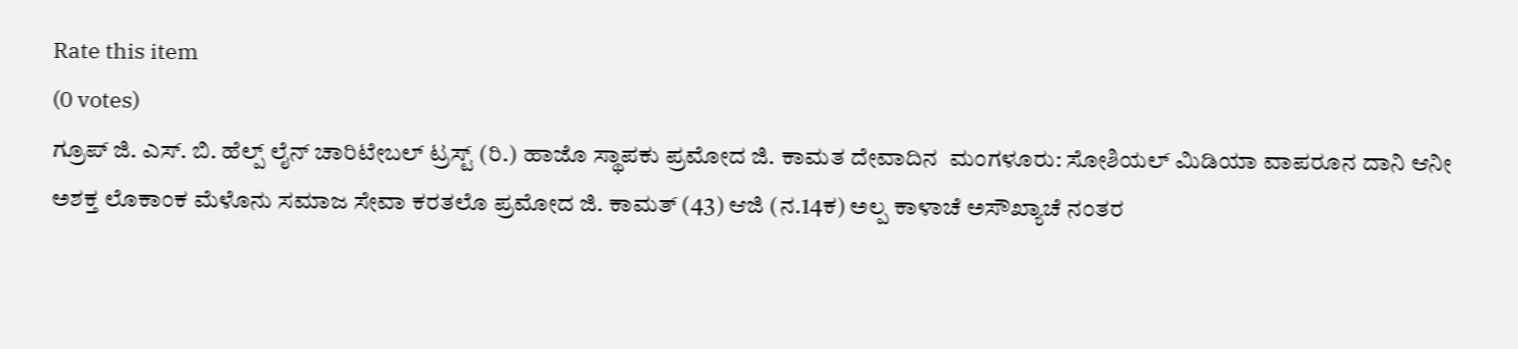Rate this item
(0 votes)
ಗ್ರೂಪ್ ಜಿ. ಎಸ್. ಬಿ. ಹೆಲ್ಪ್ ಲೈನ್ ಚಾರಿಟೇಬಲ್ ಟ್ರಸ್ಟ್ (ರಿ.) ಹಾಜೊ ಸ್ಥಾಪಕು ಪ್ರಮೋದ ಜಿ. ಕಾಮತ ದೇವಾದಿನ  ಮಂಗಳೂರು: ಸೋಶಿಯಲ್ ಮಿಡಿಯಾ ವಾಪರೂನ ದಾನಿ ಆನೀ ಅಶಕ್ತ ಲೊಕಾಂಕ ಮೆಳೊನು ಸಮಾಜ ಸೇವಾ ಕರತಲೊ ಪ್ರಮೋದ ಜಿ. ಕಾಮತ್ (43) ಆಜಿ (ನ.14ಕ) ಅಲ್ಪ ಕಾಳಾಚೆ ಅಸೌಖ್ಯಾಚೆ ನಂತರ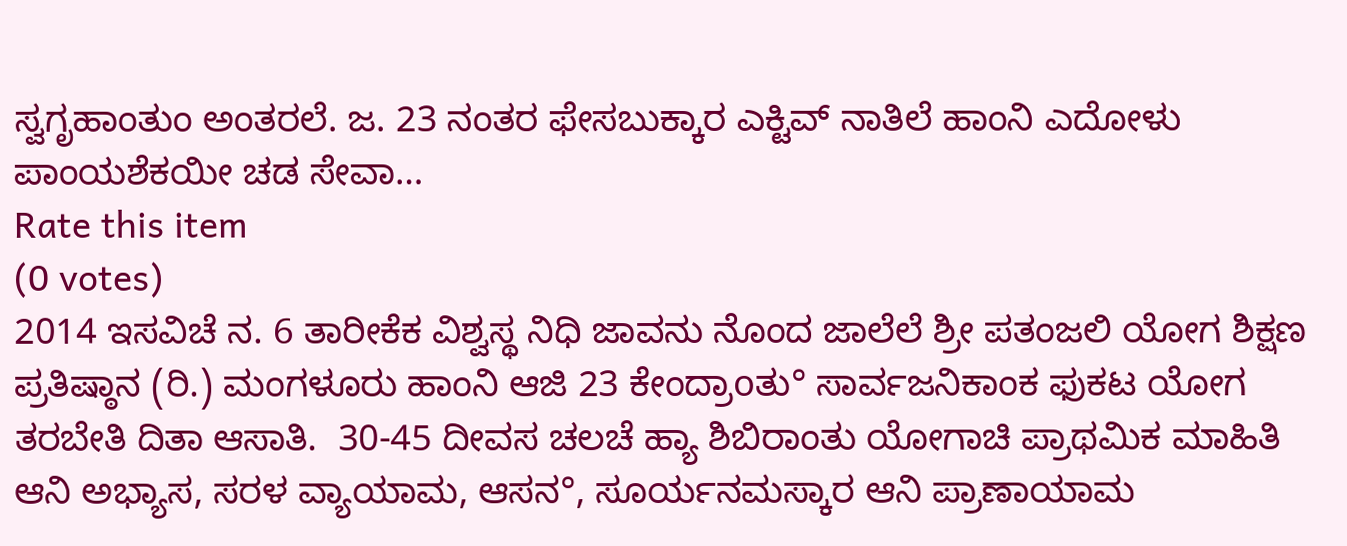ಸ್ವಗೃಹಾಂತುಂ ಅಂತರಲೆ. ಜ. 23 ನಂತರ ಫೇಸಬುಕ್ಕಾರ ಎಕ್ಟಿವ್ ನಾತಿಲೆ ಹಾಂನಿ ಎದೋಳು ಪಾಂಯಶೆಕಯೀ ಚಡ ಸೇವಾ…
Rate this item
(0 votes)
2014 ಇಸವಿಚೆ ನ. 6 ತಾರೀಕೆಕ ವಿಶ್ವಸ್ಥ ನಿಧಿ ಜಾವನು ನೊಂದ ಜಾಲೆಲೆ ಶ್ರೀ ಪತಂಜಲಿ ಯೋಗ ಶಿಕ್ಷಣ ಪ್ರತಿಷ್ಠಾನ (ರಿ.) ಮಂಗಳೂರು ಹಾಂನಿ ಆಜಿ 23 ಕೇಂದ್ರಾoತು° ಸಾರ್ವಜನಿಕಾಂಕ ಫುಕಟ ಯೋಗ ತರಬೇತಿ ದಿತಾ ಆಸಾತಿ.  30-45 ದೀವಸ ಚಲಚೆ ಹ್ಯಾ ಶಿಬಿರಾಂತು ಯೋಗಾಚಿ ಪ್ರಾಥಮಿಕ ಮಾಹಿತಿ ಆನಿ ಅಭ್ಯಾಸ, ಸರಳ ವ್ಯಾಯಾಮ, ಆಸನ°, ಸೂರ್ಯನಮಸ್ಕಾರ ಆನಿ ಪ್ರಾಣಾಯಾಮ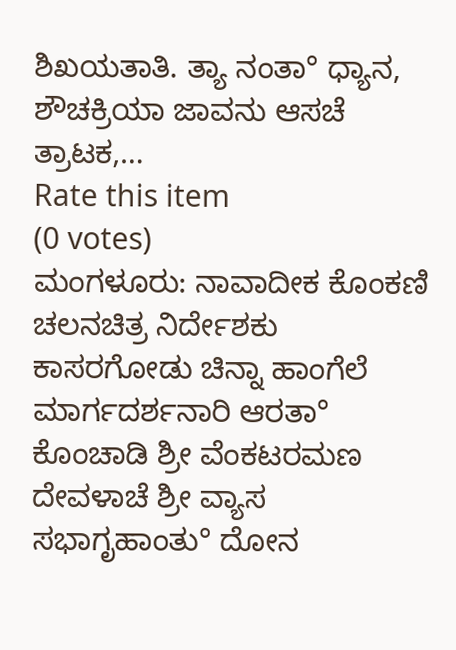ಶಿಖಯತಾತಿ. ತ್ಯಾ ನಂತಾ° ಧ್ಯಾನ, ಶೌಚಕ್ರಿಯಾ ಜಾವನು ಆಸಚೆ ತ್ರಾಟಕ,…
Rate this item
(0 votes)
ಮಂಗಳೂರು: ನಾವಾದೀಕ ಕೊಂಕಣಿ ಚಲನಚಿತ್ರ ನಿರ್ದೇಶಕು ಕಾಸರಗೋಡು ಚಿನ್ನಾ ಹಾಂಗೆಲೆ ಮಾರ್ಗದರ್ಶನಾರಿ ಆರತಾ° ಕೊಂಚಾಡಿ ಶ್ರೀ ವೆಂಕಟರಮಣ ದೇವಳಾಚೆ ಶ್ರೀ ವ್ಯಾಸ ಸಭಾಗೃಹಾಂತು° ದೋನ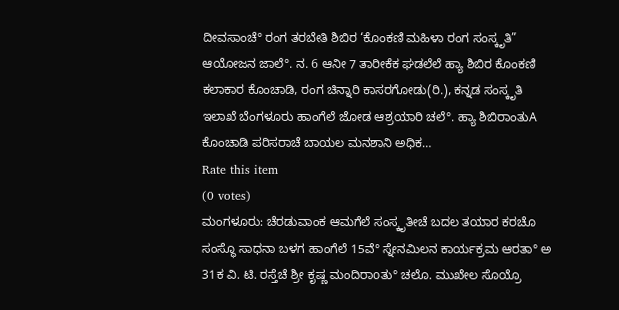ದೀವಸಾಂಚೆ° ರಂಗ ತರಬೇತಿ ಶಿಬಿರ ‘ಕೊಂಕಣಿ ಮಹಿಳಾ ರಂಗ ಸಂಸ್ಕೃತಿ” ಆಯೋಜನ ಜಾಲೆ°. ನ. 6 ಆನೀ 7 ತಾರೀಕೆಕ ಘಡಲೆಲೆ ಹ್ಯಾ ಶಿಬಿರ ಕೊಂಕಣಿ ಕಲಾಕಾರ ಕೊಂಚಾಡಿ, ರಂಗ ಚಿನ್ನಾರಿ ಕಾಸರಗೋಡು(ರಿ.), ಕನ್ನಡ ಸಂಸ್ಕೃತಿ ಇಲಾಖೆ ಬೆಂಗಳೂರು ಹಾಂಗೆಲೆ ಜೋಡ ಆಶ್ರಯಾರಿ ಚಲೆ°. ಹ್ಯಾ ಶಿಬಿರಾಂತುA ಕೊಂಚಾಡಿ ಪರಿಸರಾಚೆ ಬಾಯಲ ಮನಶಾನಿ ಅಧಿಕ…
Rate this item
(0 votes)
ಮಂಗಳೂರು: ಚೆರಡುವಾಂಕ ಆಮಗೆಲೆ ಸಂಸ್ಕೃತೀಚೆ ಬದಲ ತಯಾರ ಕರಚೊ ಸಂಸ್ಥೊ ಸಾಧನಾ ಬಳಗ ಹಾಂಗೆಲೆ 15ವೆ° ಸ್ನೇನಮಿಲನ ಕಾರ್ಯಕ್ರಮ ಆರತಾ° ಅ 31ಕ ವಿ. ಟಿ. ರಸ್ತೆಚೆ ಶ್ರೀ ಕೃಷ್ಣ ಮಂದಿರಾoತು° ಚಲೊ. ಮುಖೇಲ ಸೊಯ್ರೊ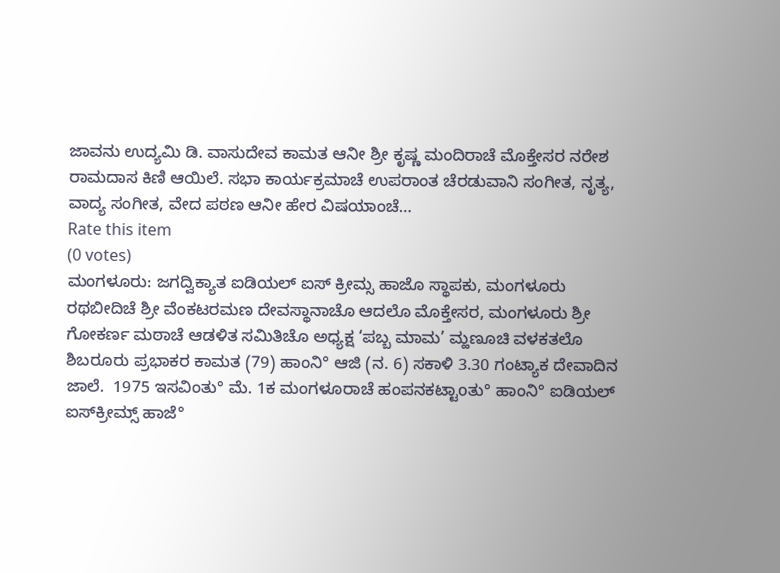ಜಾವನು ಉದ್ಯಮಿ ಡಿ. ವಾಸುದೇವ ಕಾಮತ ಆನೀ ಶ್ರೀ ಕೃಷ್ಣ ಮಂದಿರಾಚೆ ಮೊಕ್ತೇಸರ ನರೇಶ ರಾಮದಾಸ ಕಿಣಿ ಆಯಿಲೆ. ಸಭಾ ಕಾರ್ಯಕ್ರಮಾಚೆ ಉಪರಾಂತ ಚೆರಡುವಾನಿ ಸಂಗೀತ, ನೃತ್ಯ, ವಾದ್ಯ ಸಂಗೀತ, ವೇದ ಪಠಣ ಆನೀ ಹೇರ ವಿಷಯಾಂಚೆ…
Rate this item
(0 votes)
ಮಂಗಳೂರು: ಜಗದ್ವಿಕ್ಯಾತ ಐಡಿಯಲ್ ಐಸ್ ಕ್ರೀಮ್ಸ ಹಾಜೊ ಸ್ಥಾಪಕು, ಮಂಗಳೂರು ರಥಬೀದಿಚೆ ಶ್ರೀ ವೆಂಕಟರಮಣ ದೇವಸ್ಥಾನಾಚೊ ಆದಲೊ ಮೊಕ್ತೇಸರ, ಮಂಗಳೂರು ಶ್ರೀ ಗೋಕರ್ಣ ಮಠಾಚೆ ಆಡಳಿತ ಸಮಿತಿಚೊ ಅಧ್ಯಕ್ಷ ‘ಪಬ್ಬ ಮಾಮ’ ಮ್ಹಣೂಚಿ ವಳಕತಲೊ ಶಿಬರೂರು ಪ್ರಭಾಕರ ಕಾಮತ (79) ಹಾಂನಿ° ಆಜಿ (ನ. 6) ಸಕಾಳಿ 3.30 ಗಂಟ್ಯಾಕ ದೇವಾದಿನ ಜಾಲೆ.  1975 ಇಸವಿಂತು° ಮೆ. 1ಕ ಮಂಗಳೂರಾಚೆ ಹಂಪನಕಟ್ಟಾoತು° ಹಾಂನಿ° ಐಡಿಯಲ್ ಐಸ್‌ಕ್ರೀಮ್ಸ್ ಹಾಜೆ°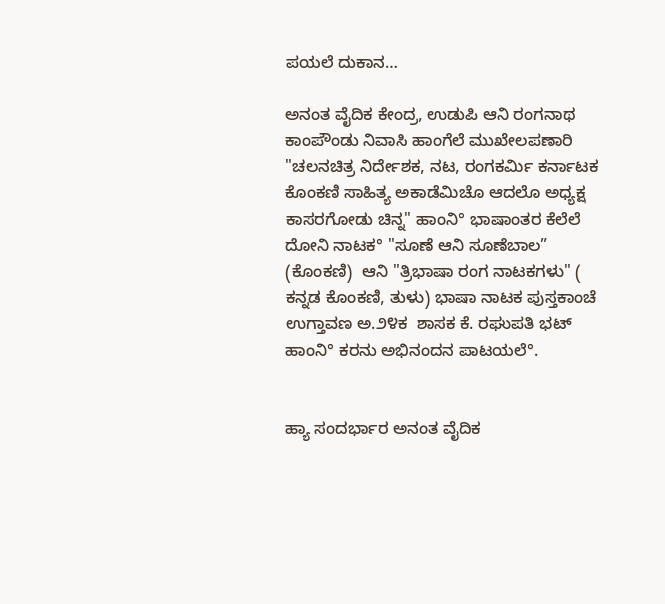ಪಯಲೆ ದುಕಾನ…

ಅನಂತ ವೈದಿಕ ಕೇಂದ್ರ, ಉಡುಪಿ ಆನಿ ರಂಗನಾಥ ಕಾಂಪೌಂಡು ನಿವಾಸಿ ಹಾಂಗೆಲೆ ಮುಖೇಲಪಣಾರಿ "ಚಲನಚಿತ್ರ ನಿರ್ದೇಶಕ, ನಟ, ರಂಗಕರ್ಮಿ ಕರ್ನಾಟಕ ಕೊಂಕಣಿ ಸಾಹಿತ್ಯ ಅಕಾಡೆಮಿಚೊ ಆದಲೊ ಅಧ್ಯಕ್ಷ ಕಾಸರಗೋಡು ಚಿನ್ನ" ಹಾಂನಿ° ಭಾಷಾಂತರ ಕೆಲೆಲೆ ದೋನಿ ನಾಟಕ° "ಸೂಣೆ ಆನಿ ಸೂಣೆಬಾಲ” (ಕೊಂಕಣಿ)  ಆನಿ "ತ್ರಿಭಾಷಾ ರಂಗ ನಾಟಕಗಳು" ( ಕನ್ನಡ ಕೊಂಕಣಿ, ತುಳು) ಭಾಷಾ ನಾಟಕ ಪುಸ್ತಕಾಂಚೆ ಉಗ್ತಾವಣ ಅ.೨೪ಕ  ಶಾಸಕ ಕೆ. ರಘುಪತಿ ಭಟ್ ಹಾಂನಿ° ಕರನು ಅಭಿನಂದನ ಪಾಟಯಲೆ°.


ಹ್ಯಾ ಸಂದರ್ಭಾರ ಅನಂತ ವೈದಿಕ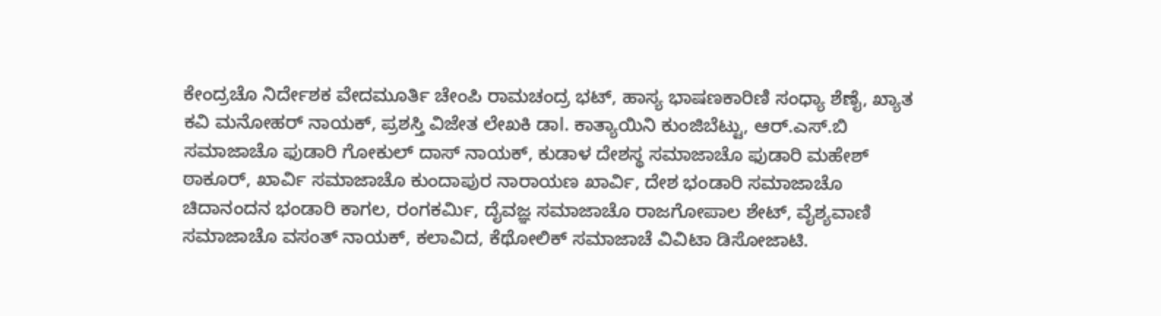ಕೇಂದ್ರಚೊ ನಿರ್ದೇಶಕ ವೇದಮೂರ್ತಿ ಚೇಂಪಿ ರಾಮಚಂದ್ರ ಭಟ್, ಹಾಸ್ಯ ಭಾಷಣಕಾರಿಣಿ ಸಂಧ್ಯಾ ಶೆಣೈ, ಖ್ಯಾತ ಕವಿ ಮನೋಹರ್ ನಾಯಕ್, ಪ್ರಶಸ್ತಿ ವಿಜೇತ ಲೇಖಕಿ ಡಾl. ಕಾತ್ಯಾಯಿನಿ ಕುಂಜಿಬೆಟ್ಟು, ಆರ್.ಎಸ್.ಬಿ ಸಮಾಜಾಚೊ ಫುಡಾರಿ ಗೋಕುಲ್ ದಾಸ್ ನಾಯಕ್, ಕುಡಾಳ ದೇಶಸ್ಥ ಸಮಾಜಾಚೊ ಫುಡಾರಿ ಮಹೇಶ್ ಠಾಕೂರ್, ಖಾರ್ವಿ ಸಮಾಜಾಚೊ ಕುಂದಾಪುರ ನಾರಾಯಣ ಖಾರ್ವಿ, ದೇಶ ಭಂಡಾರಿ ಸಮಾಜಾಚೊ ಚಿದಾನಂದನ ಭಂಡಾರಿ ಕಾಗಲ, ರಂಗಕರ್ಮಿ, ದೈವಜ್ಞ ಸಮಾಜಾಚೊ ರಾಜಗೋಪಾಲ ಶೇಟ್, ವೈಶ್ಯವಾಣಿ ಸಮಾಜಾಚೊ ವಸಂತ್ ನಾಯಕ್, ಕಲಾವಿದ, ಕೆಥೋಲಿಕ್ ಸಮಾಜಾಚೆ ವಿವಿಟಾ ಡಿಸೋಜಾಟಿ.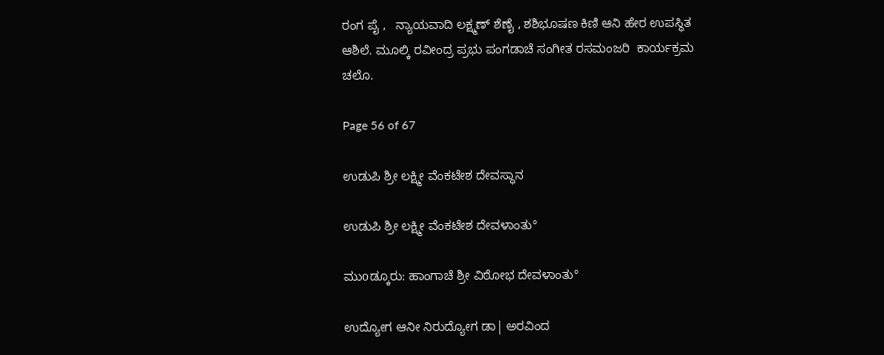ರಂಗ ಪೈ ,   ನ್ಯಾಯವಾದಿ ಲಕ್ಷ್ಮಣ್ ಶೆಣೈ , ಶಶಿಭೂಷಣ ಕಿಣಿ ಆನಿ ಹೇರ ಉಪಸ್ಥಿತ ಆಶಿಲೆ. ಮೂಲ್ಕಿ ರವೀಂದ್ರ ಪ್ರಭು ಪಂಗಡಾಚೆ ಸಂಗೀತ ರಸಮಂಜರಿ  ಕಾರ್ಯಕ್ರಮ ಚಲೊ.

Page 56 of 67

ಉಡುಪಿ ಶ್ರೀ ಲಕ್ಷ್ಮೀ ವೆಂಕಟೇಶ ದೇವಸ್ಥಾನ

ಉಡುಪಿ ಶ್ರೀ ಲಕ್ಷ್ಮೀ ವೆಂಕಟೇಶ ದೇವಳಾಂತು°

ಮುοಡ್ಕೂರು: ಹಾಂಗಾಚೆ ಶ್ರೀ ವಿಠೋಭ ದೇವಳಾಂತು°

ಉದ್ಯೋಗ ಆನೀ ನಿರುದ್ಯೋಗ ಡಾ| ಅರವಿಂದ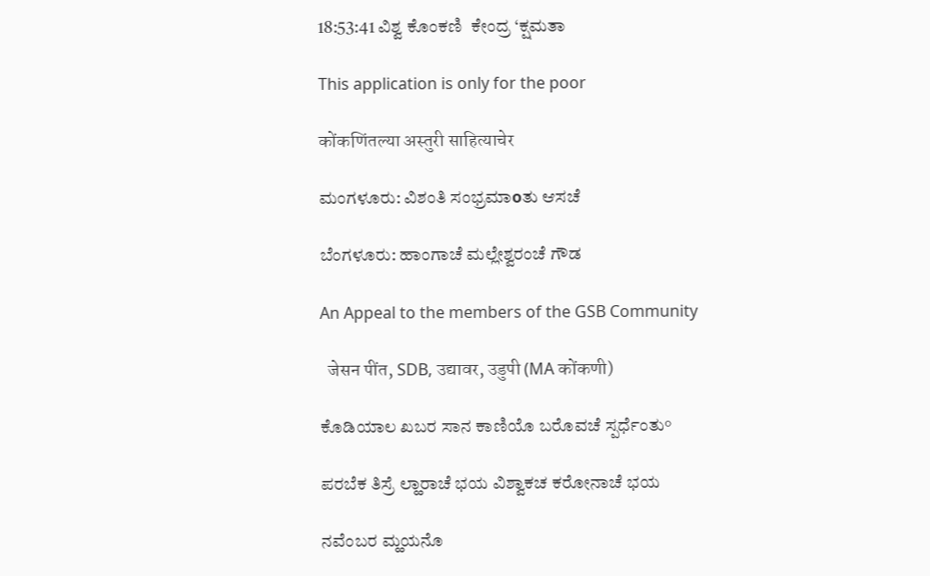18:53:41 ವಿಶ್ವ ಕೊಂಕಣಿ  ಕೇಂದ್ರ ‘ಕ್ಷಮತಾ

This application is only for the poor

कोंकणिंतल्या अस्तुरी साहित्याचेर

ಮಂಗಳೂರು: ವಿಶಂತಿ ಸಂಭ್ರಮಾοತು ಆಸಚೆ

ಬೆಂಗಳೂರು: ಹಾಂಗಾಚೆ ಮಲ್ಲೇಶ್ವರಂಚೆ ಗೌಡ

An Appeal to the members of the GSB Community

  जेसन पींत, SDB, उद्यावर, उडुपी (MA कोंकणी)

ಕೊಡಿಯಾಲ ಖಬರ ಸಾನ ಕಾಣಿಯೊ ಬರೊವಚೆ ಸ್ಪರ್ಧೆಂತು°

ಪರಬೆಕ ತಿಸ್ರೆ ಲ್ಹಾರಾಚೆ ಭಯ ವಿಶ್ವಾಕಚ ಕರೋನಾಚೆ ಭಯ

ನವೆಂಬರ ಮ್ಹಯನೊ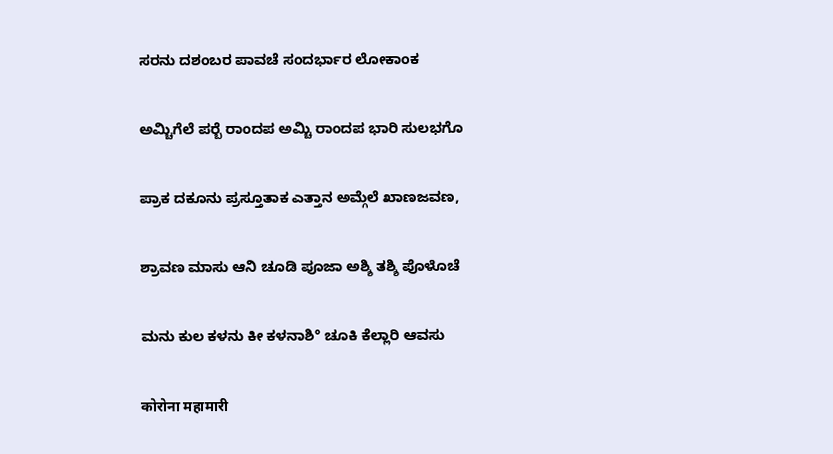ಸರನು ದಶಂಬರ ಪಾವಚೆ ಸಂದರ್ಭಾರ ಲೋಕಾಂಕ

ಅಮ್ಚಿಗೆಲೆ ಪರ‍್ಬೆ ರಾಂದಪ ಅಮ್ಚಿ ರಾಂದಪ ಭಾರಿ ಸುಲಭಗೊ

ಪ್ರಾಕ ದಕೂನು ಪ್ರಸ್ತೂತಾಕ ಎತ್ತಾನ ಅಮ್ಗೆಲೆ ಖಾಣಜವಣ,

ಶ್ರಾವಣ ಮಾಸು ಆನಿ ಚೂಡಿ ಪೂಜಾ ಅಶ್ಶಿ ತಶ್ಶಿ ಪೊಳೊಚೆ

ಮನು ಕುಲ ಕಳನು ಕೀ ಕಳನಾಶಿ° ಚೂಕಿ ಕೆಲ್ಲಾರಿ ಆವಸು

कोरोना महामारी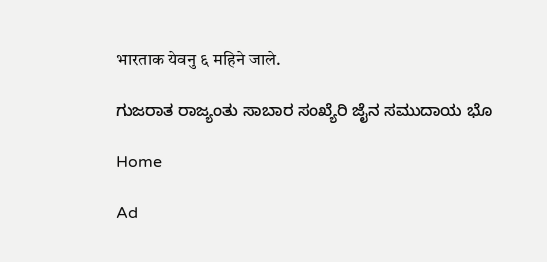भारताक येवनु ६ महिने जाले.

ಗುಜರಾತ ರಾಜ್ಯಂತು ಸಾಬಾರ ಸಂಖ್ಯೆರಿ ಜೈನ ಸಮುದಾಯ ಭೊ

Home

Ad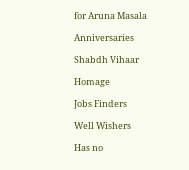for Aruna Masala

Anniversaries

Shabdh Vihaar

Homage

Jobs Finders

Well Wishers

Has no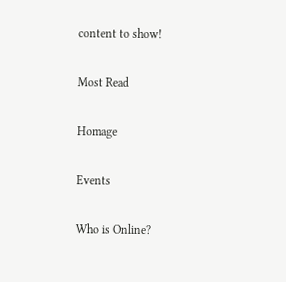content to show!

Most Read

Homage

Events

Who is Online?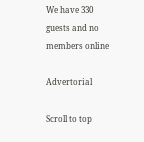We have 330 guests and no members online

Advertorial

Scroll to top